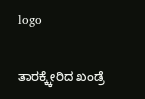logo

ತಾರಕ್ಕ್ಕೇರಿದ ಖಂಡ್ರೆ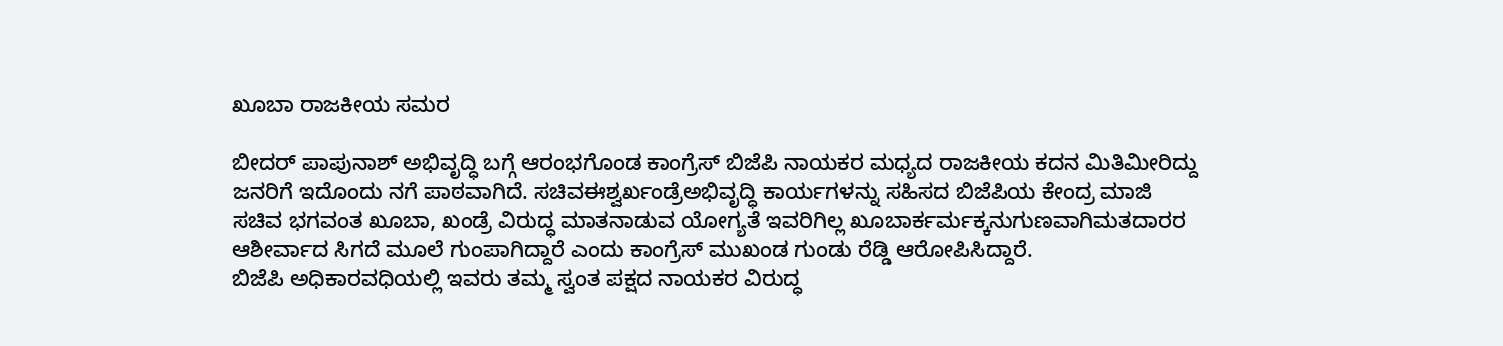ಖೂಬಾ ರಾಜಕೀಯ ಸಮರ

ಬೀದರ್ ಪಾಪುನಾಶ್ ಅಭಿವೃದ್ಧಿ ಬಗ್ಗೆ ಆರಂಭಗೊಂಡ ಕಾಂಗ್ರೆಸ್ ಬಿಜೆಪಿ ನಾಯಕರ ಮಧ್ಯದ ರಾಜಕೀಯ ಕದನ ಮಿತಿಮೀರಿದ್ದು ಜನರಿಗೆ ಇದೊಂದು ನಗೆ ಪಾಠವಾಗಿದೆ. ಸಚಿವಈಶ್ವರ್ಖಂಡ್ರೆಅಭಿವೃದ್ಧಿ ಕಾರ್ಯಗಳನ್ನು ಸಹಿಸದ ಬಿಜೆಪಿಯ ಕೇಂದ್ರ ಮಾಜಿ ಸಚಿವ ಭಗವಂತ ಖೂಬಾ, ಖಂಡ್ರೆ ವಿರುದ್ಧ ಮಾತನಾಡುವ ಯೋಗ್ಯತೆ ಇವರಿಗಿಲ್ಲ ಖೂಬಾರ್ಕರ್ಮಕ್ಕನುಗುಣವಾಗಿಮತದಾರರ ಆಶೀರ್ವಾದ ಸಿಗದೆ ಮೂಲೆ ಗುಂಪಾಗಿದ್ದಾರೆ ಎಂದು ಕಾಂಗ್ರೆಸ್ ಮುಖಂಡ ಗುಂಡು ರೆಡ್ಡಿ ಆರೋಪಿಸಿದ್ದಾರೆ.
ಬಿಜೆಪಿ ಅಧಿಕಾರವಧಿಯಲ್ಲಿ ಇವರು ತಮ್ಮ ಸ್ವಂತ ಪಕ್ಷದ ನಾಯಕರ ವಿರುದ್ಧ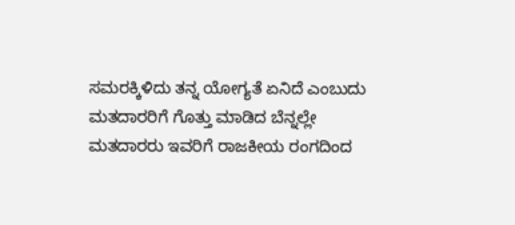ಸಮರಕ್ಕಿಳಿದು ತನ್ನ ಯೋಗ್ಯತೆ ಏನಿದೆ ಎಂಬುದು ಮತದಾರರಿಗೆ ಗೊತ್ತು ಮಾಡಿದ ಬೆನ್ನಲ್ಲೇ ಮತದಾರರು ಇವರಿಗೆ ರಾಜಕೀಯ ರಂಗದಿಂದ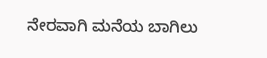ನೇರವಾಗಿ ಮನೆಯ ಬಾಗಿಲು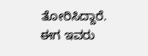ತೋರಿಸಿದ್ದಾರೆ. ಈಗ ಇವರು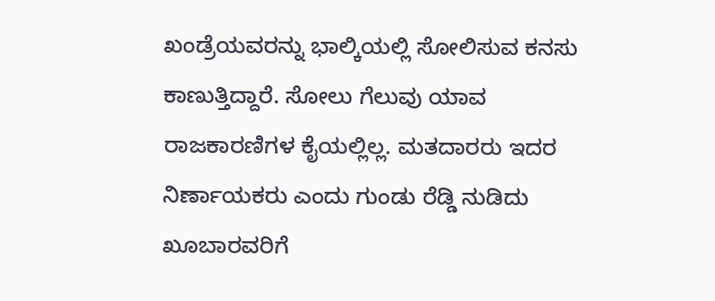ಖಂಡ್ರೆಯವರನ್ನು ಭಾಲ್ಕಿಯಲ್ಲಿ ಸೋಲಿಸುವ ಕನಸು ಕಾಣುತ್ತಿದ್ದಾರೆ. ಸೋಲು ಗೆಲುವು ಯಾವ ರಾಜಕಾರಣಿಗಳ ಕೈಯಲ್ಲಿಲ್ಲ. ಮತದಾರರು ಇದರ ನಿರ್ಣಾಯಕರು ಎಂದು ಗುಂಡು ರೆಡ್ಡಿ ನುಡಿದು ಖೂಬಾರವರಿಗೆ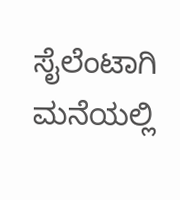ಸೈಲೆಂಟಾಗಿ ಮನೆಯಲ್ಲಿ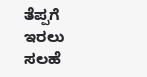ತೆಪ್ಪಗೆ ಇರಲು ಸಲಹೆ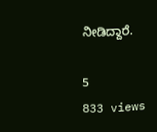ನೀಡಿದ್ದಾರೆ.

5
833 views